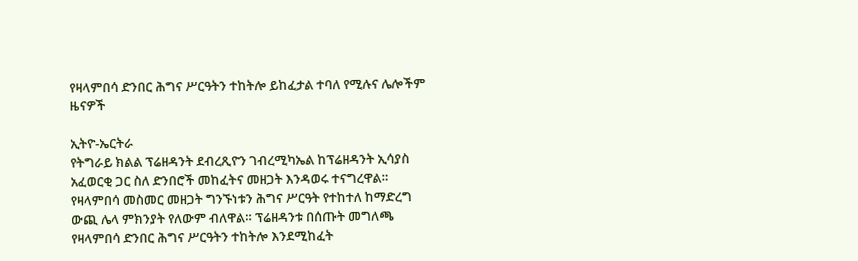የዛላምበሳ ድንበር ሕግና ሥርዓትን ተከትሎ ይከፈታል ተባለ የሚሉና ሌሎችም ዜናዎች

ኢትዮ-ኤርትራ
የትግራይ ክልል ፕሬዘዳንት ደብረጺዮን ገብረሚካኤል ከፕሬዘዳንት ኢሳያስ አፈወርቂ ጋር ስለ ድንበሮች መከፈትና መዘጋት እንዳወሩ ተናግረዋል። የዛላምበሳ መስመር መዘጋት ግንኙነቱን ሕግና ሥርዓት የተከተለ ከማድረግ ውጪ ሌላ ምክንያት የለውም ብለዋል። ፕሬዘዳንቱ በሰጡት መግለጫ የዛላምበሳ ድንበር ሕግና ሥርዓትን ተከትሎ እንደሚከፈት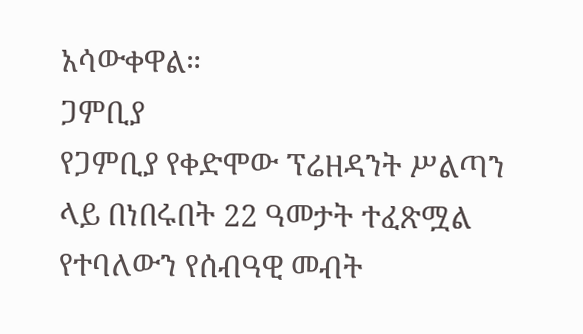አሳውቀዋል።
ጋምቢያ
የጋምቢያ የቀድሞው ፕሬዘዳንት ሥልጣን ላይ በነበሩበት 22 ዓመታት ተፈጽሟል የተባለውን የሰብዓዊ መብት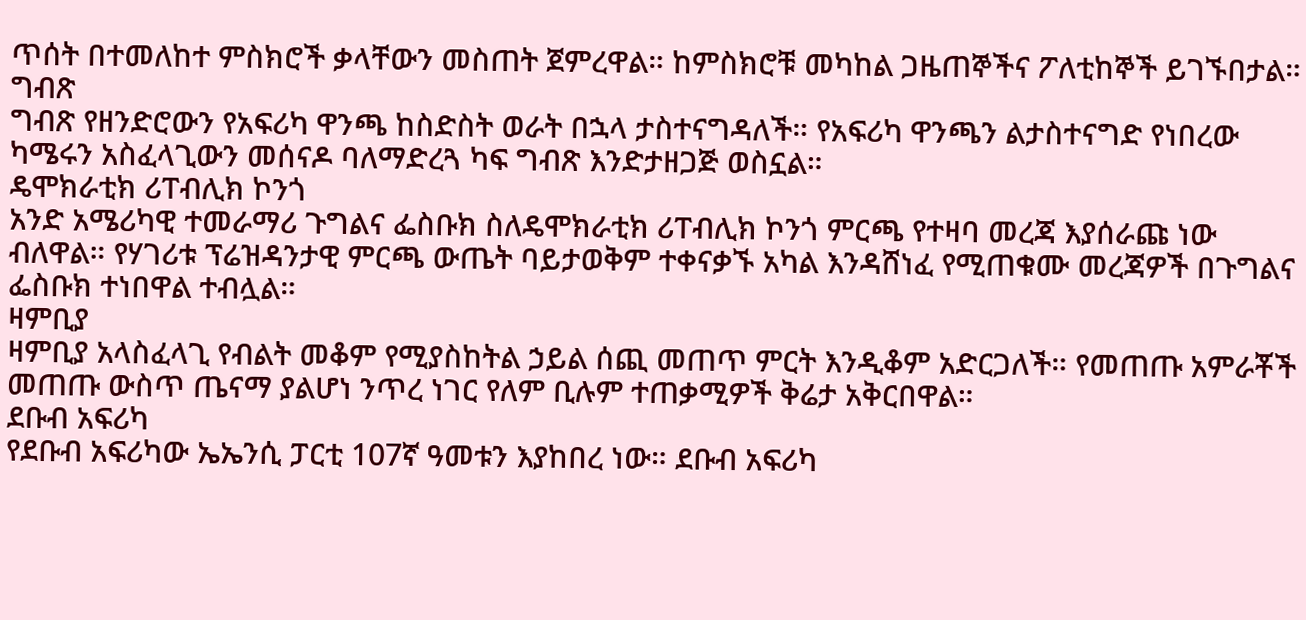ጥሰት በተመለከተ ምስክሮች ቃላቸውን መስጠት ጀምረዋል። ከምስክሮቹ መካከል ጋዜጠኞችና ፖለቲከኞች ይገኙበታል።
ግብጽ
ግብጽ የዘንድሮውን የአፍሪካ ዋንጫ ከስድስት ወራት በኋላ ታስተናግዳለች። የአፍሪካ ዋንጫን ልታስተናግድ የነበረው ካሜሩን አስፈላጊውን መሰናዶ ባለማድረጓ ካፍ ግብጽ እንድታዘጋጅ ወስኗል።
ዴሞክራቲክ ሪፐብሊክ ኮንጎ
አንድ አሜሪካዊ ተመራማሪ ጉግልና ፌስቡክ ስለዴሞክራቲክ ሪፐብሊክ ኮንጎ ምርጫ የተዛባ መረጃ እያሰራጩ ነው ብለዋል። የሃገሪቱ ፕሬዝዳንታዊ ምርጫ ውጤት ባይታወቅም ተቀናቃኙ አካል እንዳሸነፈ የሚጠቁሙ መረጃዎች በጉግልና ፌስቡክ ተነበዋል ተብሏል።
ዛምቢያ
ዛምቢያ አላስፈላጊ የብልት መቆም የሚያስከትል ኃይል ሰጪ መጠጥ ምርት እንዲቆም አድርጋለች። የመጠጡ አምራቾች መጠጡ ውስጥ ጤናማ ያልሆነ ንጥረ ነገር የለም ቢሉም ተጠቃሚዎች ቅሬታ አቅርበዋል።
ደቡብ አፍሪካ
የደቡብ አፍሪካው ኤኤንሲ ፓርቲ 107ኛ ዓመቱን እያከበረ ነው። ደቡብ አፍሪካ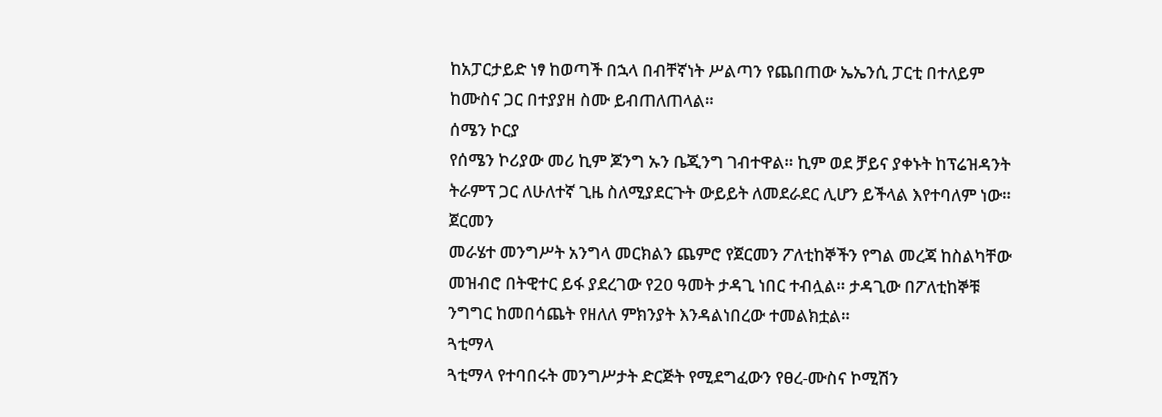ከአፓርታይድ ነፃ ከወጣች በኋላ በብቸኛነት ሥልጣን የጨበጠው ኤኤንሲ ፓርቲ በተለይም ከሙስና ጋር በተያያዘ ስሙ ይብጠለጠላል።
ሰሜን ኮርያ
የሰሜን ኮሪያው መሪ ኪም ጆንግ ኡን ቤጂንግ ገብተዋል። ኪም ወደ ቻይና ያቀኑት ከፕሬዝዳንት ትራምፕ ጋር ለሁለተኛ ጊዜ ስለሚያደርጉት ውይይት ለመደራደር ሊሆን ይችላል እየተባለም ነው።
ጀርመን
መራሄተ መንግሥት አንግላ መርክልን ጨምሮ የጀርመን ፖለቲከኞችን የግል መረጃ ከስልካቸው መዝብሮ በትዊተር ይፋ ያደረገው የ20 ዓመት ታዳጊ ነበር ተብሏል። ታዳጊው በፖለቲከኞቹ ንግግር ከመበሳጨት የዘለለ ምክንያት እንዳልነበረው ተመልክቷል።
ጓቲማላ
ጓቲማላ የተባበሩት መንግሥታት ድርጅት የሚደግፈውን የፀረ-ሙስና ኮሚሽን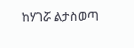ከሃገሯ ልታስወጣ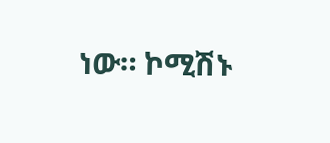ነው። ኮሚሽኑ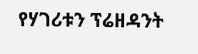የሃገሪቱን ፕሬዘዳንት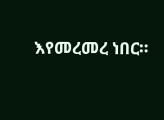እየመረመረ ነበር።